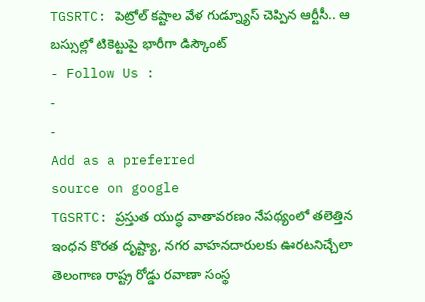TGSRTC: పెట్రోల్ కష్టాల వేళ గుడ్న్యూస్ చెప్పిన ఆర్టీసీ.. ఆ బస్సుల్లో టికెట్టుపై భారీగా డిస్కౌంట్
- Follow Us :
-
-
Add as a preferred
source on google
TGSRTC: ప్రస్తుత యుద్ధ వాతావరణం నేపథ్యంలో తలెత్తిన ఇంధన కొరత దృష్ట్యా, నగర వాహనదారులకు ఊరటనిచ్చేలా తెలంగాణ రాష్ట్ర రోడ్డు రవాణా సంస్థ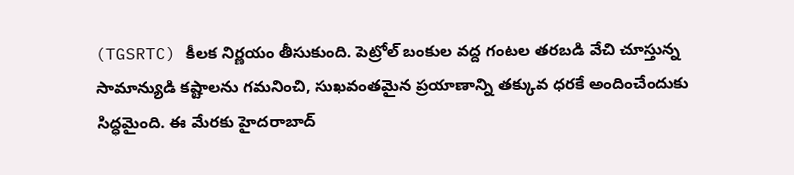(TGSRTC) కీలక నిర్ణయం తీసుకుంది. పెట్రోల్ బంకుల వద్ద గంటల తరబడి వేచి చూస్తున్న సామాన్యుడి కష్టాలను గమనించి, సుఖవంతమైన ప్రయాణాన్ని తక్కువ ధరకే అందించేందుకు సిద్ధమైంది. ఈ మేరకు హైదరాబాద్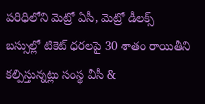పరిధిలోని మెట్రో ఏసీ, మెట్రో డీలక్స్ బస్సుల్లో టికెట్ ధరలపై 30 శాతం రాయితీని కల్పిస్తున్నట్లు సంస్థ వీసీ &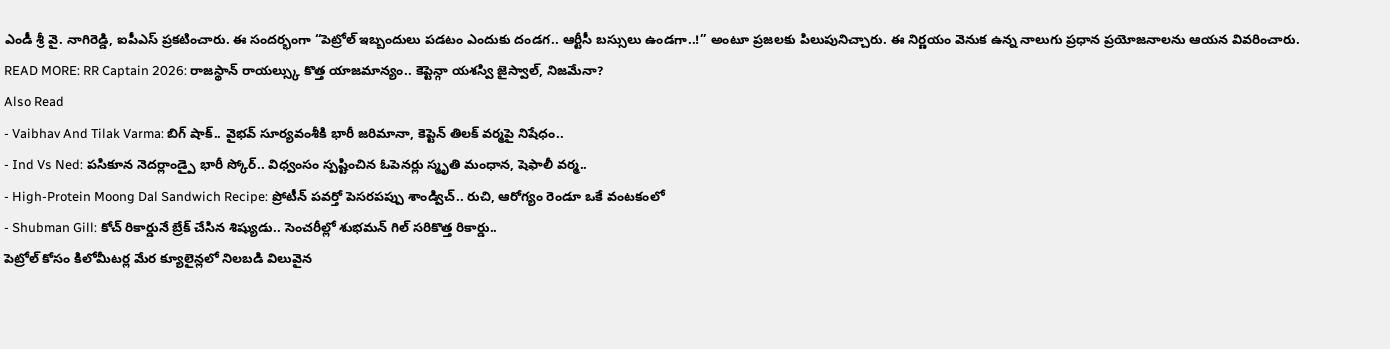ఎండీ శ్రీ వై. నాగిరెడ్డి, ఐపీఎస్ ప్రకటించారు. ఈ సందర్భంగా “పెట్రోల్ ఇబ్బందులు పడటం ఎందుకు దండగ.. ఆర్టీసీ బస్సులు ఉండగా..!” అంటూ ప్రజలకు పిలుపునిచ్చారు. ఈ నిర్ణయం వెనుక ఉన్న నాలుగు ప్రధాన ప్రయోజనాలను ఆయన వివరించారు.
READ MORE: RR Captain 2026: రాజస్థాన్ రాయల్స్కు కొత్త యాజమాన్యం.. కెప్టెన్గా యశస్వి జైస్వాల్, నిజమేనా?
Also Read
- Vaibhav And Tilak Varma: బిగ్ షాక్.. వైభవ్ సూర్యవంశీకి భారీ జరిమానా, కెప్టెన్ తిలక్ వర్మపై నిషేధం..
- Ind Vs Ned: పసికూన నెదర్లాండ్పై భారీ స్కోర్.. విధ్వంసం స్పష్టించిన ఓపెనర్లు స్మృతి మంధాన, షెఫాలీ వర్మ..
- High-Protein Moong Dal Sandwich Recipe: ప్రోటీన్ పవర్తో పెసరపప్పు శాండ్విచ్.. రుచి, ఆరోగ్యం రెండూ ఒకే వంటకంలో
- Shubman Gill: కోచ్ రికార్డునే బ్రేక్ చేసిన శిష్యుడు.. సెంచరీల్లో శుభమన్ గిల్ సరికొత్త రికార్డు..
పెట్రోల్ కోసం కిలోమీటర్ల మేర క్యూలైన్లలో నిలబడి విలువైన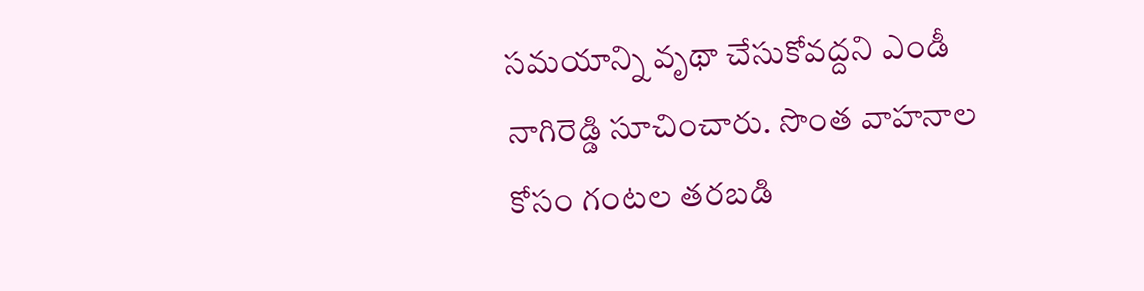సమయాన్ని వృథా చేసుకోవద్దని ఎండీ నాగిరెడ్డి సూచించారు. సొంత వాహనాల కోసం గంటల తరబడి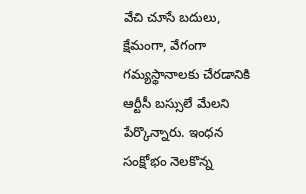వేచి చూసే బదులు, క్షేమంగా, వేగంగా గమ్యస్థానాలకు చేరడానికి ఆర్టీసీ బస్సులే మేలని పేర్కొన్నారు. ఇంధన సంక్షోభం నెలకొన్న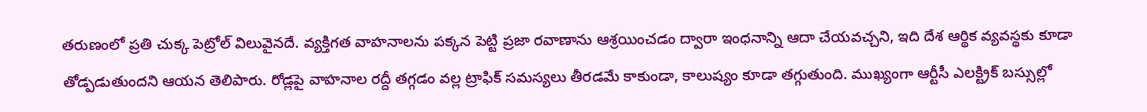తరుణంలో ప్రతి చుక్క పెట్రోల్ విలువైనదే. వ్యక్తిగత వాహనాలను పక్కన పెట్టి ప్రజా రవాణాను ఆశ్రయించడం ద్వారా ఇంధనాన్ని ఆదా చేయవచ్చని, ఇది దేశ ఆర్థిక వ్యవస్థకు కూడా తోడ్పడుతుందని ఆయన తెలిపారు. రోడ్లపై వాహనాల రద్దీ తగ్గడం వల్ల ట్రాఫిక్ సమస్యలు తీరడమే కాకుండా, కాలుష్యం కూడా తగ్గుతుంది. ముఖ్యంగా ఆర్టీసీ ఎలక్ట్రిక్ బస్సుల్లో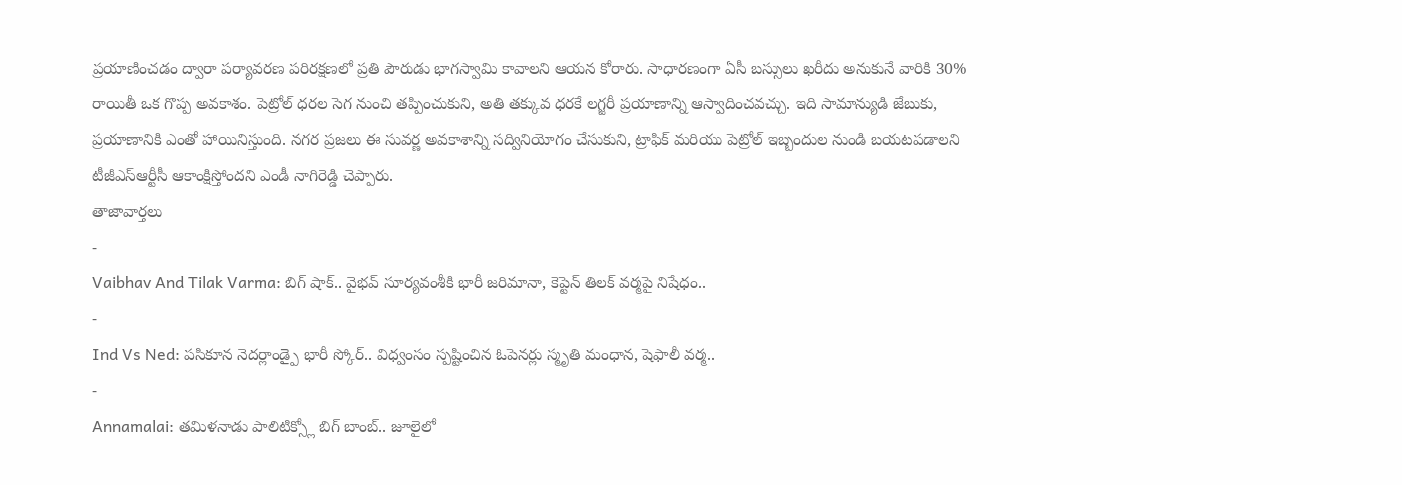ప్రయాణించడం ద్వారా పర్యావరణ పరిరక్షణలో ప్రతి పౌరుడు భాగస్వామి కావాలని ఆయన కోరారు. సాధారణంగా ఏసీ బస్సులు ఖరీదు అనుకునే వారికి 30% రాయితీ ఒక గొప్ప అవకాశం. పెట్రోల్ ధరల సెగ నుంచి తప్పించుకుని, అతి తక్కువ ధరకే లగ్జరీ ప్రయాణాన్ని ఆస్వాదించవచ్చు. ఇది సామాన్యుడి జేబుకు, ప్రయాణానికి ఎంతో హాయినిస్తుంది. నగర ప్రజలు ఈ సువర్ణ అవకాశాన్ని సద్వినియోగం చేసుకుని, ట్రాఫిక్ మరియు పెట్రోల్ ఇబ్బందుల నుండి బయటపడాలని టీజీఎస్ఆర్టీసీ ఆకాంక్షిస్తోందని ఎండీ నాగిరెడ్డి చెప్పారు.
తాజావార్తలు
-
Vaibhav And Tilak Varma: బిగ్ షాక్.. వైభవ్ సూర్యవంశీకి భారీ జరిమానా, కెప్టెన్ తిలక్ వర్మపై నిషేధం..
-
Ind Vs Ned: పసికూన నెదర్లాండ్పై భారీ స్కోర్.. విధ్వంసం స్పష్టించిన ఓపెనర్లు స్మృతి మంధాన, షెఫాలీ వర్మ..
-
Annamalai: తమిళనాడు పాలిటిక్స్లో బిగ్ బాంబ్.. జూలైలో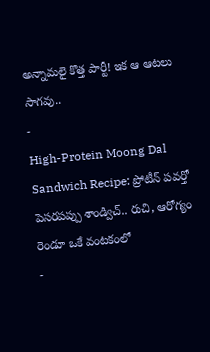అన్నామలై కొత్త పార్టీ! ఇక ఆ ఆటలు సాగవు..
-
High-Protein Moong Dal Sandwich Recipe: ప్రోటీన్ పవర్తో పెసరపప్పు శాండ్విచ్.. రుచి, ఆరోగ్యం రెండూ ఒకే వంటకంలో
-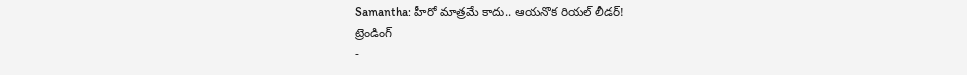Samantha: హీరో మాత్రమే కాదు.. ఆయనొక రియల్ లీడర్!
ట్రెండింగ్
-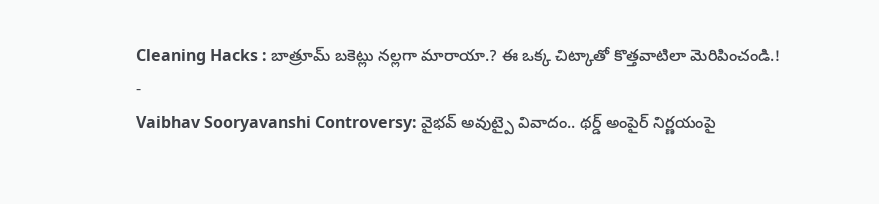Cleaning Hacks : బాత్రూమ్ బకెట్లు నల్లగా మారాయా.? ఈ ఒక్క చిట్కాతో కొత్తవాటిలా మెరిపించండి.!
-
Vaibhav Sooryavanshi Controversy: వైభవ్ అవుట్పై వివాదం.. థర్డ్ అంపైర్ నిర్ణయంపై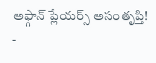అఫ్గాన్ ప్లేయర్స్ అసంతృప్తి!
-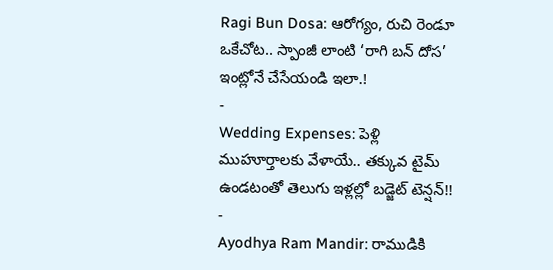Ragi Bun Dosa: ఆరోగ్యం, రుచి రెండూ ఒకేచోట.. స్పాంజీ లాంటి ‘రాగి బన్ దోస’ ఇంట్లోనే చేసేయండి ఇలా.!
-
Wedding Expenses: పెళ్లి ముహూర్తాలకు వేళాయే.. తక్కువ టైమ్ ఉండటంతో తెలుగు ఇళ్లల్లో బడ్జెట్ టెన్షన్!!
-
Ayodhya Ram Mandir: రాముడికి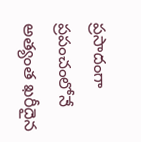ప్రసాదంగా ప్రపంచంలోనే అత్యంత ఖరీదైన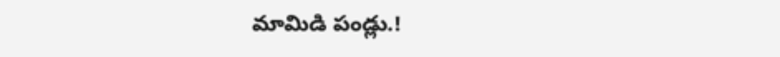మామిడి పండ్లు.!